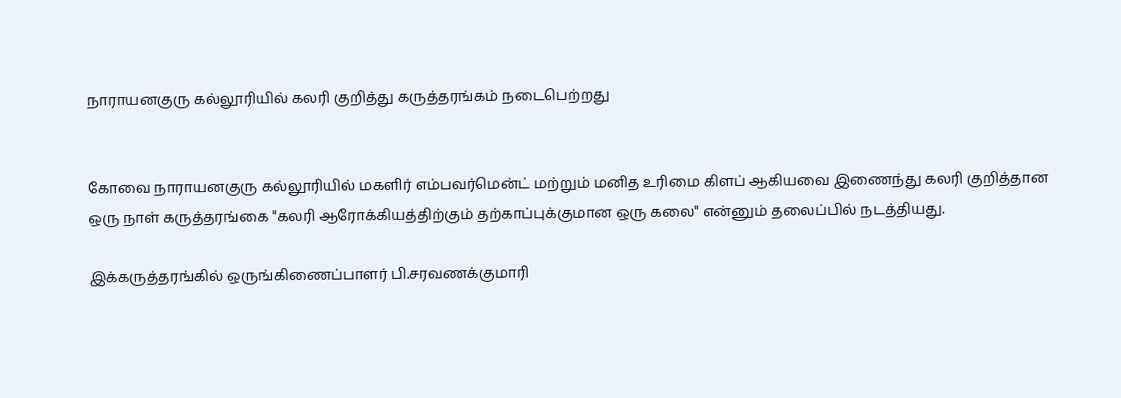நாராயனகுரு கல்லூரியில் கலரி குறித்து கருத்தரங்கம் நடைபெற்றது


கோவை நாராயனகுரு கல்லூரியில் மகளிர் எம்பவர்மென்ட் மற்றும் மனித உரிமை கிளப் ஆகியவை இணைந்து கலரி குறித்தான ஒரு நாள் கருத்தரங்கை "கலரி ஆரோக்கியத்திற்கும் தற்காப்புக்குமான ஒரு கலை" என்னும் தலைப்பில் நடத்தியது.

இக்கருத்தரங்கில் ஒருங்கிணைப்பாளர் பி.சரவணக்குமாரி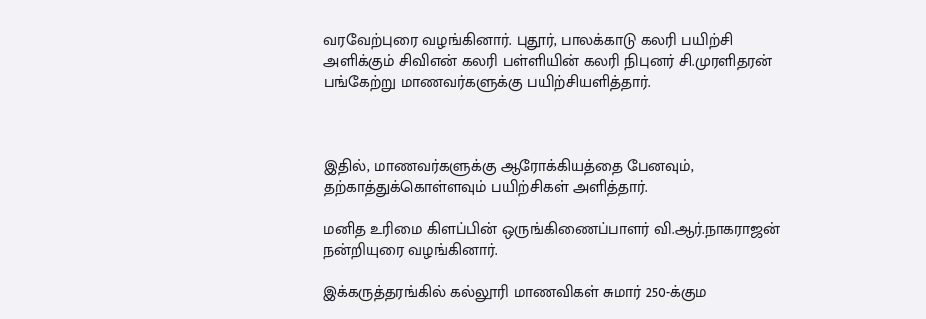வரவேற்புரை வழங்கினார். புதூர், பாலக்காடு கலரி பயிற்சி அளிக்கும் சிவிஎன் கலரி பள்ளியின் கலரி நிபுனர் சி.முரளிதரன் பங்கேற்று மாணவர்களுக்கு பயிற்சியளித்தார்.



இதில், மாணவர்களுக்கு ஆரோக்கியத்தை பேனவும், தற்காத்துக்கொள்ளவும் பயிற்சிகள் அளித்தார்.

மனித உரிமை கிளப்பின் ஒருங்கிணைப்பாளர் வி.ஆர்.நாகராஜன் நன்றியுரை வழங்கினார்.

இக்கருத்தரங்கில் கல்லூரி மாணவிகள் சுமார் 250-க்கும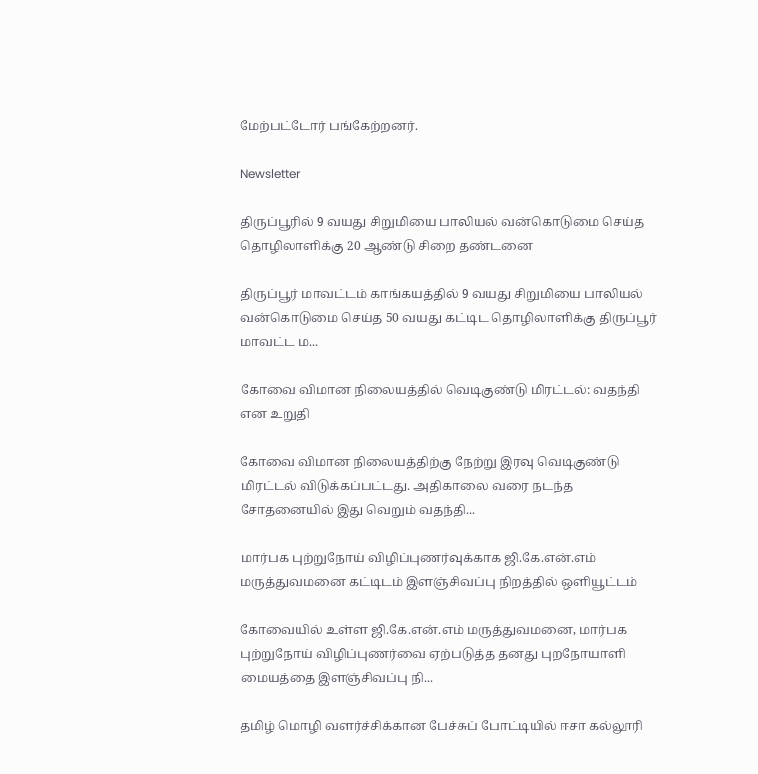மேற்பட்டோர் பங்கேற்றனர்.

Newsletter

திருப்பூரில் 9 வயது சிறுமியை பாலியல் வன்கொடுமை செய்த தொழிலாளிக்கு 20 ஆண்டு சிறை தண்டனை

திருப்பூர் மாவட்டம் காங்கயத்தில் 9 வயது சிறுமியை பாலியல் வன்கொடுமை செய்த 50 வயது கட்டிட தொழிலாளிக்கு திருப்பூர் மாவட்ட ம...

கோவை விமான நிலையத்தில் வெடிகுண்டு மிரட்டல்: வதந்தி என உறுதி

கோவை விமான நிலையத்திற்கு நேற்று இரவு வெடிகுண்டு மிரட்டல் விடுக்கப்பட்டது. அதிகாலை வரை நடந்த சோதனையில் இது வெறும் வதந்தி...

மார்பக புற்றுநோய் விழிப்புணர்வுக்காக ஜி.கே.என்.எம் மருத்துவமனை கட்டிடம் இளஞ்சிவப்பு நிறத்தில் ஒளியூட்டம்

கோவையில் உள்ள ஜி.கே.என்.எம் மருத்துவமனை, மார்பக புற்றுநோய் விழிப்புணர்வை ஏற்படுத்த தனது புறநோயாளி மையத்தை இளஞ்சிவப்பு நி...

தமிழ் மொழி வளர்ச்சிக்கான பேச்சுப் போட்டியில் ஈசா கல்லூரி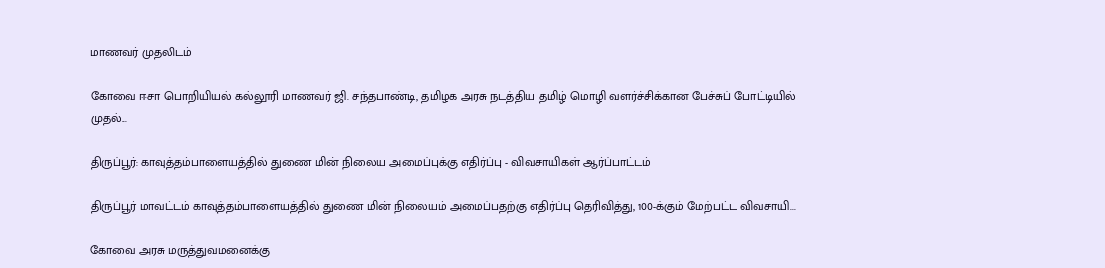மாணவர் முதலிடம்

கோவை ஈசா பொறியியல் கல்லூரி மாணவர் ஜி. சந்தபாண்டி, தமிழக அரசு நடத்திய தமிழ் மொழி வளர்ச்சிக்கான பேச்சுப் போட்டியில் முதல்...

திருப்பூர்: காவுத்தம்பாளையத்தில் துணை மின் நிலைய அமைப்புக்கு எதிர்ப்பு - விவசாயிகள் ஆர்ப்பாட்டம்

திருப்பூர் மாவட்டம் காவுத்தம்பாளையத்தில் துணை மின் நிலையம் அமைப்பதற்கு எதிர்ப்பு தெரிவித்து, 100-க்கும் மேற்பட்ட விவசாயி...

கோவை அரசு மருத்துவமனைக்கு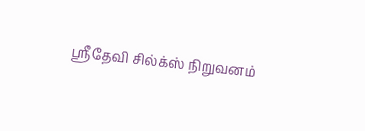ஸ்ரீதேவி சில்க்ஸ் நிறுவனம்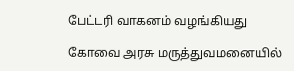பேட்டரி வாகனம் வழங்கியது

கோவை அரசு மருத்துவமனையில்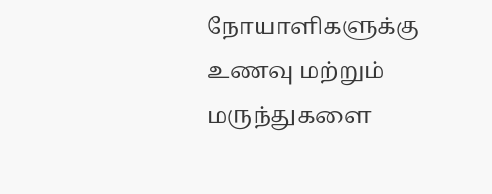நோயாளிகளுக்கு உணவு மற்றும் மருந்துகளை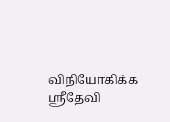விநியோகிக்க ஸ்ரீதேவி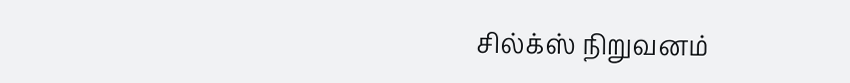சில்க்ஸ் நிறுவனம்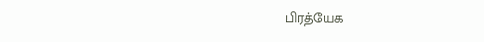பிரத்யேக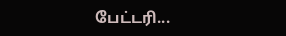பேட்டரி...